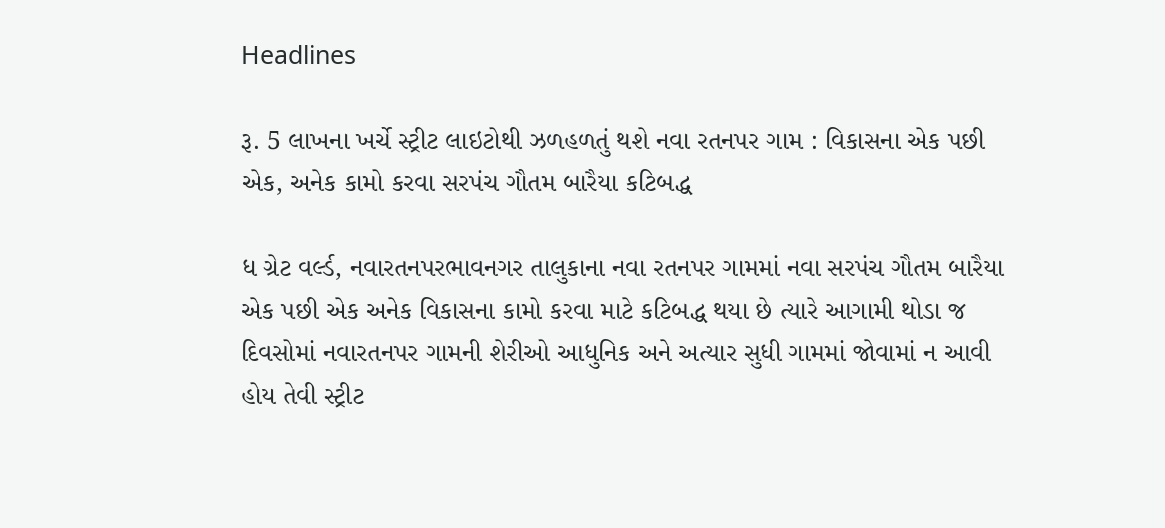Headlines

રૂ. 5 લાખના ખર્ચે સ્ટ્રીટ લાઇટોથી ઝળહળતું થશે નવા રતનપર ગામ : વિકાસના એક પછી એક, અનેક કામો કરવા સરપંચ ગૌતમ બારૈયા કટિબદ્ધ

ધ ગ્રેટ વર્લ્ડ, નવારતનપરભાવનગર તાલુકાના નવા રતનપર ગામમાં નવા સરપંચ ગૌતમ બારૈયા એક પછી એક અનેક વિકાસના કામો કરવા માટે કટિબદ્ધ થયા છે ત્યારે આગામી થોડા જ દિવસોમાં નવારતનપર ગામની શેરીઓ આધુનિક અને અત્યાર સુધી ગામમાં જોવામાં ન આવી હોય તેવી સ્ટ્રીટ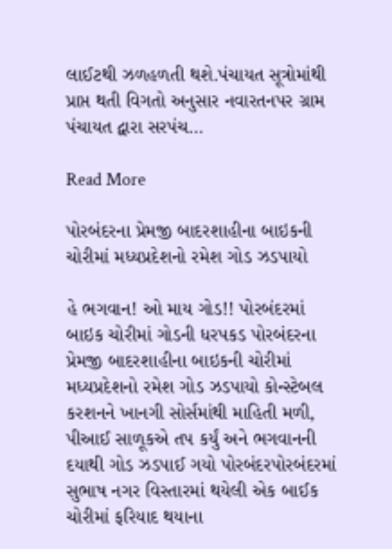લાઈટથી ઝળહળતી થશે.પંચાયત સૂત્રોમાંથી પ્રાપ્ત થતી વિગતો અનુસાર નવારતનપર ગ્રામ પંચાયત દ્વારા સરપંચ…

Read More

પોરબંદરના પ્રેમજી બાદરશાહીના બાઇકની ચોરીમાં મધ્યપ્રદેશનો રમેશ ગોડ ઝડપાયો

હે ભગવાન! ઓ માય ગોડ!! પોરબંદરમાં બાઇક ચોરીમાં ગોડની ધરપકડ પોરબંદરના પ્રેમજી બાદરશાહીના બાઇકની ચોરીમાં મધ્યપ્રદેશનો રમેશ ગોડ ઝડપાયો કોન્સ્ટેબલ કરશનને ખાનગી સોર્સમાંથી માહિતી મળી, પીઆઈ સાળૂકએ તપ કર્યું અને ભગવાનની દયાથી ગોડ ઝડપાઈ ગયો પોરબંદરપોરબંદરમાં સુભાષ નગર વિસ્તારમાં થયેલી એક બાઈક ચોરીમાં ફરિયાદ થયાના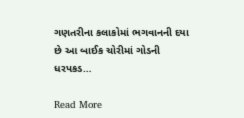ગણતરીના કલાકોમાં ભગવાનની દયા છે આ બાઈક ચોરીમાં ગોડની ધરપકડ…

Read More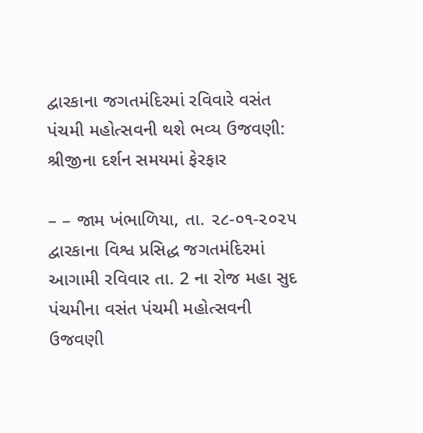દ્વારકાના જગતમંદિરમાં રવિવારે વસંત પંચમી મહોત્સવની થશે ભવ્ય ઉજવણી: શ્રીજીના દર્શન સમયમાં ફેરફાર

– – જામ ખંભાળિયા, તા. ૨૮-૦૧-૨૦૨૫      દ્વારકાના વિશ્વ પ્રસિદ્ધ જગતમંદિરમાં આગામી રવિવાર તા. 2 ના રોજ મહા સુદ પંચમીના વસંત પંચમી મહોત્સવની ઉજવણી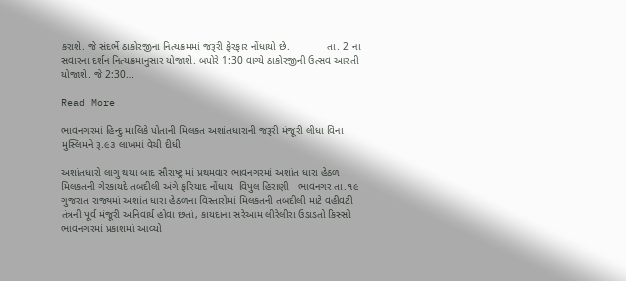કરાશે. જે સંદર્ભે ઠાકોરજીના નિત્યક્રમમાં જરૂરી ફેરફાર નોંધાયો છે.            તા. 2 ના સવારના દર્શન નિત્યક્રમાનુસાર યોજાશે. બપોરે 1:30 વાગ્યે ઠાકોરજીની ઉત્સવ આરતી યોજાશે. જે 2:30…

Read More

ભાવનગરમાં હિન્દુ માલિકે પોતાની મિલકત અશાંતધારાની જરૂરી મંજૂરી લીધા વિના મુસ્લિમને રૂ.૯૩ લાખમાં વેચી દીધી

અશાંતધારો લાગુ થયા બાદ સૌરાષ્ટ્ર માં પ્રથમવાર ભાવનગરમાં અશાંત ધારા હેઠળ મિલકતની ગેરકાયદે તબદીલી અંગે ફરિયાદ નોંધાય  વિપુલ હિરાણી   ભાવનગર તા.૧૯ ગુજરાત રાજ્યમાં અશાંત ધારા હેઠળના વિસ્તારોમાં મિલકતની તબદીલી માટે વહીવટી તંત્રની પૂર્વ મંજૂરી અનિવાર્ય હોવા છતાં, કાયદાના સરેઆમ લીરેલીરા ઉડાડતો કિસ્સો ભાવનગરમાં પ્રકાશમાં આવ્યો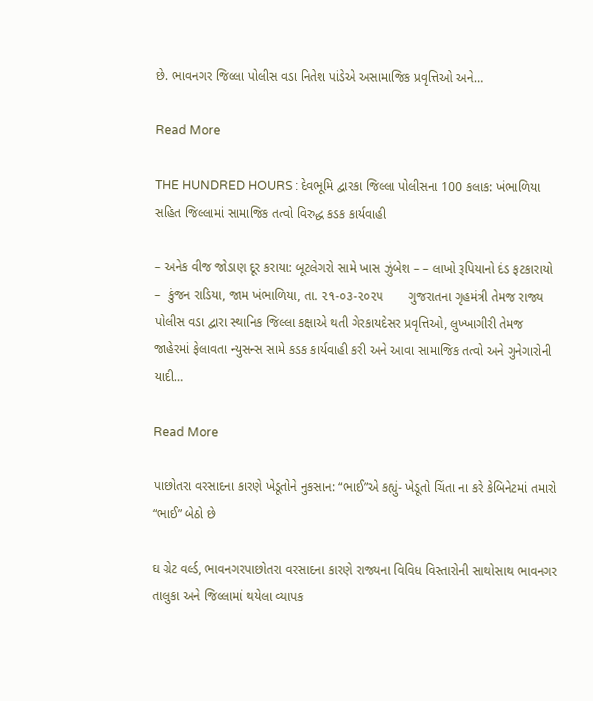છે. ભાવનગર જિલ્લા પોલીસ વડા નિતેશ પાંડેએ અસામાજિક પ્રવૃત્તિઓ અને…

Read More

THE HUNDRED HOURS : દેવભૂમિ દ્વારકા જિલ્લા પોલીસના 100 કલાક: ખંભાળિયા સહિત જિલ્લામાં સામાજિક તત્વો વિરુદ્ધ કડક કાર્યવાહી

– અનેક વીજ જોડાણ દૂર કરાયા: બૂટલેગરો સામે ખાસ ઝુંબેશ – – લાખો રૂપિયાનો દંડ ફટકારાયો –  કુંજન રાડિયા, જામ ખંભાળિયા, તા. ૨૧-૦૩-૨૦૨૫       ગુજરાતના ગૃહમંત્રી તેમજ રાજ્ય પોલીસ વડા દ્વારા સ્થાનિક જિલ્લા કક્ષાએ થતી ગેરકાયદેસર પ્રવૃત્તિઓ, લુખ્ખાગીરી તેમજ જાહેરમાં ફેલાવતા ન્યુસન્સ સામે કડક કાર્યવાહી કરી અને આવા સામાજિક તત્વો અને ગુનેગારોની યાદી…

Read More

પાછોતરા વરસાદના કારણે ખેડૂતોને નુકસાન: “ભાઈ”એ કહ્યું- ખેડૂતો ચિંતા ના કરે કેબિનેટમાં તમારો “ભાઈ” બેઠો છે

ઘ ગ્રેટ વર્લ્ડ, ભાવનગરપાછોતરા વરસાદના કારણે રાજ્યના વિવિધ વિસ્તારોની સાથોસાથ ભાવનગર તાલુકા અને જિલ્લામાં થયેલા વ્યાપક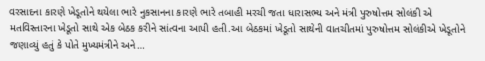વરસાદના કારણે ખેડૂતોને થયેલા ભારે નુકસાનના કારણે ભારે તબાહી મરચી જતા ધારાસભ્ય અને મંત્રી પુરુષોત્તમ સોલંકી એ મતવિસ્તારના ખેડૂતો સાથે એક બેઠક કરીને સાંત્વના આપી હતી.આ બેઠકમાં ખેડૂતો સાથેની વાતચીતમાં પુરુષોત્તમ સોલંકીએ ખેડૂતોને જણાવ્યું હતું કે પોતે મુખ્યમંત્રીને અને…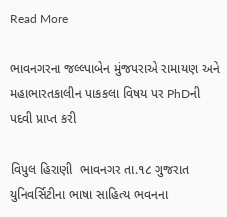Read More

ભાવનગરના જલ્લ્પાબેન મુંજપરાએ રામાયણ અને મહાભારતકાલીન પાકકલા વિષય પર PhDની પદવી પ્રાપ્ત કરી

વિપુલ હિરાણી  ભાવનગર તા.૧૮ ગુજરાત યુનિવર્સિટીના ભાષા સાહિત્ય ભવનના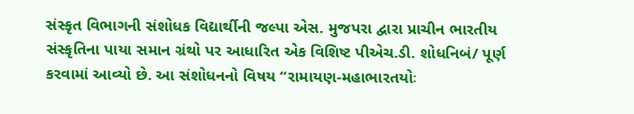સંસ્કૃત વિભાગની સંશોધક વિદ્યાર્થીની જલ્પા એસ. મુજપરા દ્વારા પ્રાચીન ભારતીય સંસ્કૃતિના પાયા સમાન ગ્રંથો પર આધારિત એક વિશિષ્ટ પીએચ.ડી. શોધનિબં/ પૂર્ણ કરવામાં આવ્યો છે. આ સંશોધનનો વિષય “રામાયણ-મહાભારતયોઃ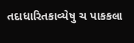તદાધારિતકાવ્યેષુ ચ પાકકલા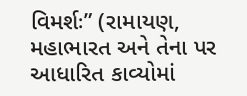વિમર્શઃ” (રામાયણ, મહાભારત અને તેના પર આધારિત કાવ્યોમાં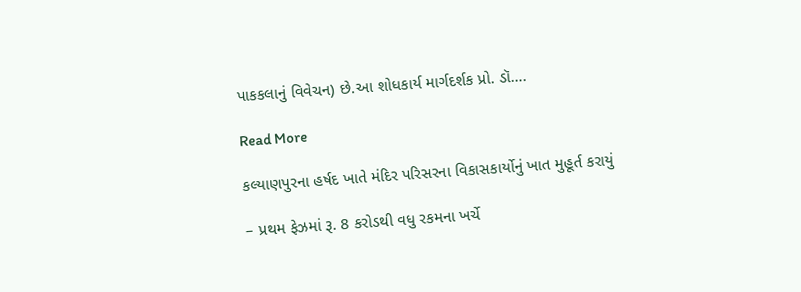પાકકલાનું વિવેચન) છે.આ શોધકાર્ય માર્ગદર્શક પ્રો. ડૉ….

Read More

કલ્યાણપુરના હર્ષદ ખાતે મંદિર પરિસરના વિકાસકાર્યોનું ખાત મુહૂર્ત કરાયું

– પ્રથમ ફેઝમાં રૂ. 8 કરોડથી વધુ રકમના ખર્ચે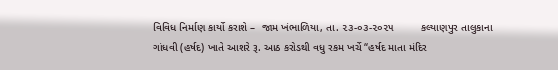વિવિધ નિર્માણ કાર્યો કરાશે –  જામ ખંભાળિયા, તા. ૨૩-૦૩-૨૦૨૫         કલ્યાણપુર તાલુકાના ગાંધવી (હર્ષદ) ખાતે આશરે રૂ. આઠ કરોડથી વધુ રકમ ખર્ચે “હર્ષદ માતા મંદિર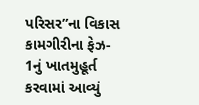પરિસર”ના વિકાસ કામગીરીના ફેઝ- 1નું ખાતમુહૂર્ત કરવામાં આવ્યું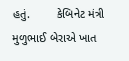હતું.        કેબિનેટ મંત્રી મુળુભાઈ બેરાએ ખાત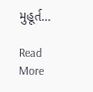મુહૂર્ત…

Read More